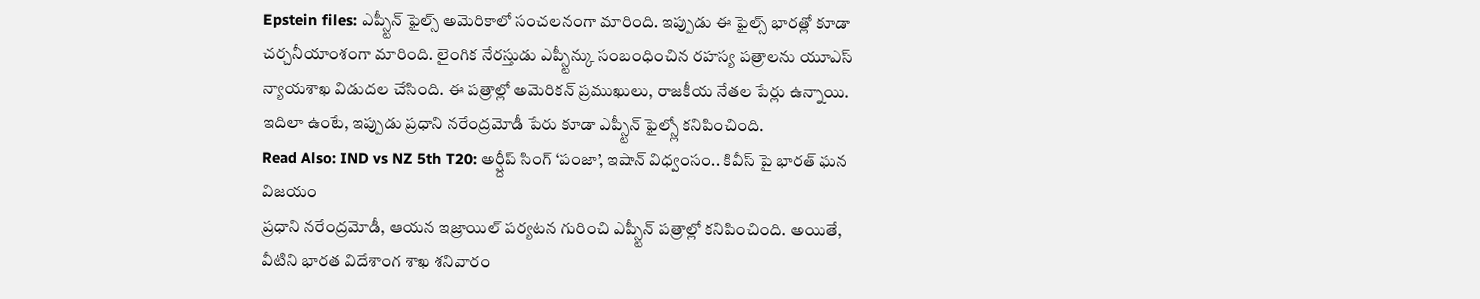Epstein files: ఎప్స్టీన్ ఫైల్స్ అమెరికాలో సంచలనంగా మారింది. ఇప్పుడు ఈ ఫైల్స్ భారత్లో కూడా చర్చనీయాంశంగా మారింది. లైంగిక నేరస్తుడు ఎప్స్టీన్కు సంబంధించిన రహస్య పత్రాలను యూఎస్ న్యాయశాఖ విడుదల చేసింది. ఈ పత్రాల్లో అమెరికన్ ప్రముఖులు, రాజకీయ నేతల పేర్లు ఉన్నాయి. ఇదిలా ఉంటే, ఇప్పుడు ప్రధాని నరేంద్రమోడీ పేరు కూడా ఎప్స్టీన్ ఫైల్స్లో కనిపించింది.
Read Also: IND vs NZ 5th T20: అర్ష్దీప్ సింగ్ ‘పంజా’, ఇషాన్ విధ్వంసం.. కివీస్ పై భారత్ ఘన విజయం
ప్రధాని నరేంద్రమోడీ, ఆయన ఇజ్రాయిల్ పర్యటన గురించి ఎప్స్టీన్ పత్రాల్లో కనిపించింది. అయితే, వీటిని భారత విదేశాంగ శాఖ శనివారం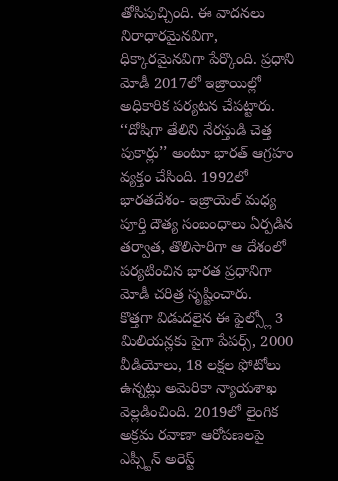తోసిపుచ్చింది. ఈ వాదనలు నిరాధారమైనవిగా, ధిక్కారమైనవిగా పేర్కొంది. ప్రధాని మోడీ 2017లో ఇజ్రాయిల్లో అధికారిక పర్యటన చేపట్టారు. ‘‘దోషిగా తేలిని నేరస్తుడి చెత్త పుకార్లు’’ అంటూ భారత్ ఆగ్రహం వ్యక్తం చేసింది. 1992లో భారతదేశం- ఇజ్రాయెల్ మధ్య పూర్తి దౌత్య సంబంధాలు ఏర్పడిన తర్వాత, తొలిసారిగా ఆ దేశంలో పర్యటించిన భారత ప్రధానిగా మోడీ చరిత్ర సృష్టించారు.
కొత్తగా విడుదలైన ఈ ఫైల్స్లో 3 మిలియన్లకు పైగా పేపర్స్, 2000 వీడియోలు, 18 లక్షల ఫోటోలు ఉన్నట్లు అమెరికా న్యాయశాఖ వెల్లడించింది. 2019లో లైంగిక అక్రమ రవాణా ఆరోపణలపై ఎప్స్టీన్ అరెస్ట్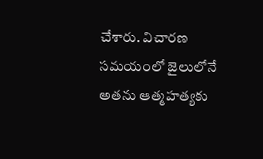చేశారు. విచారణ సమయంలో జైలులోనే అతను ఆత్మహత్యకు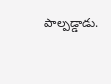పాల్పడ్డాడు.